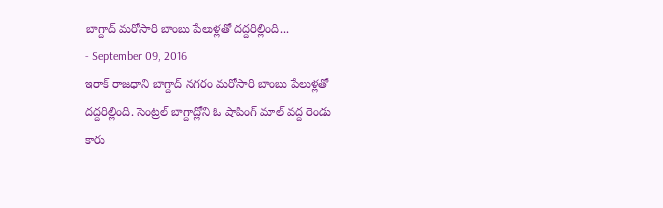బాగ్దాద్ మరోసారి బాంబు పేలుళ్లతో దద్దరిల్లింది...
- September 09, 2016
ఇరాక్ రాజధాని బాగ్దాద్ నగరం మరోసారి బాంబు పేలుళ్లతో దద్దరిల్లింది. సెంట్రల్ బాగ్దాద్లోని ఓ షాపింగ్ మాల్ వద్ద రెండు కారు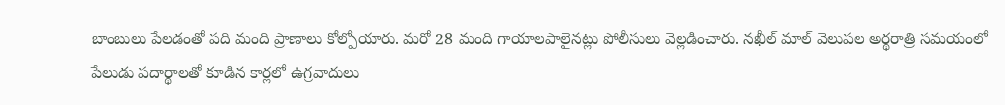బాంబులు పేలడంతో పది మంది ప్రాణాలు కోల్పోయారు. మరో 28 మంది గాయాలపాలైనట్లు పోలీసులు వెల్లడించారు. నఖీల్ మాల్ వెలుపల అర్థరాత్రి సమయంలో పేలుడు పదార్థాలతో కూడిన కార్లలో ఉగ్రవాదులు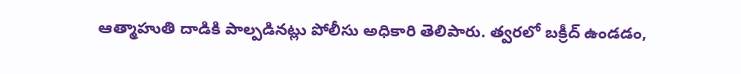ఆత్మాహుతి దాడికి పాల్పడినట్లు పోలీసు అధికారి తెలిపారు. త్వరలో బక్రీద్ ఉండడం,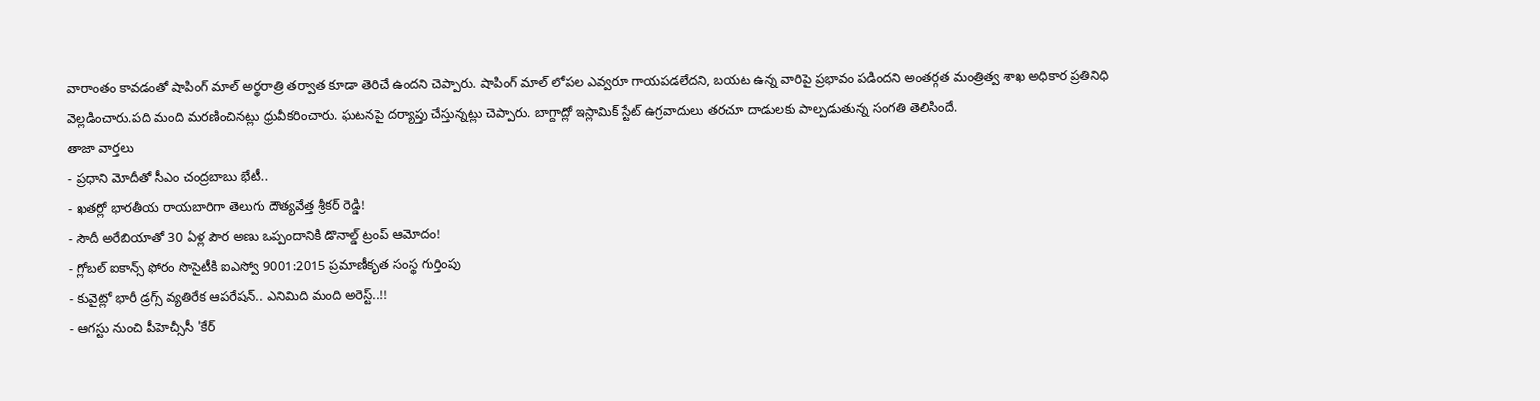వారాంతం కావడంతో షాపింగ్ మాల్ అర్థరాత్రి తర్వాత కూడా తెరిచే ఉందని చెప్పారు. షాపింగ్ మాల్ లోపల ఎవ్వరూ గాయపడలేదని, బయట ఉన్న వారిపై ప్రభావం పడిందని అంతర్గత మంత్రిత్వ శాఖ అధికార ప్రతినిధి వెల్లడించారు.పది మంది మరణించినట్లు ధ్రువీకరించారు. ఘటనపై దర్యాప్తు చేస్తున్నట్లు చెప్పారు. బాగ్దాద్లో ఇస్లామిక్ స్టేట్ ఉగ్రవాదులు తరచూ దాడులకు పాల్పడుతున్న సంగతి తెలిసిందే.
తాజా వార్తలు
- ప్రధాని మోదీతో సీఎం చంద్రబాబు భేటీ..
- ఖతర్లో భారతీయ రాయబారిగా తెలుగు దౌత్యవేత్త శ్రీకర్ రెడ్డి!
- సౌదీ అరేబియాతో 30 ఏళ్ల పౌర అణు ఒప్పందానికి డొనాల్డ్ ట్రంప్ ఆమోదం!
- గ్లోబల్ ఐకాన్స్ ఫోరం సొసైటీకి ఐఎస్వో 9001:2015 ప్రమాణీకృత సంస్థ గుర్తింపు
- కువైట్లో భారీ డ్రగ్స్ వ్యతిరేక ఆపరేషన్.. ఎనిమిది మంది అరెస్ట్..!!
- ఆగస్టు నుంచి పీహెచ్సీసీ 'కేర్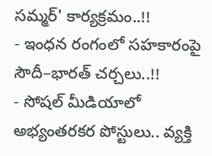సమ్మర్' కార్యక్రమం..!!
- ఇంధన రంగంలో సహకారంపై సౌదీ–భారత్ చర్చలు..!!
- సోషల్ మీడియాలో అభ్యంతరకర పోస్టులు.. వ్యక్తి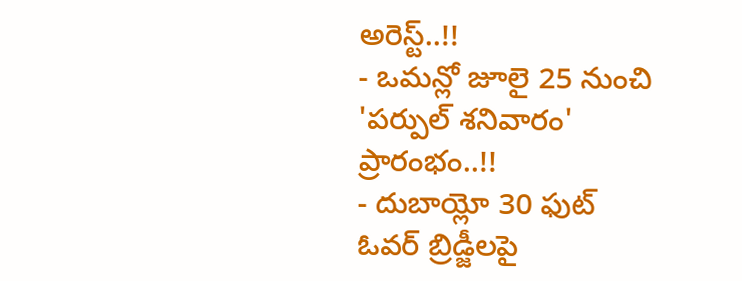అరెస్ట్..!!
- ఒమన్లో జూలై 25 నుంచి 'పర్పుల్ శనివారం' ప్రారంభం..!!
- దుబాయ్లో 30 ఫుట్ ఓవర్ బ్రిడ్జీలపై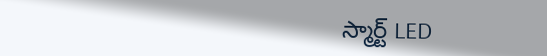స్మార్ట్ LED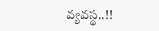వ్యవస్థ..!!